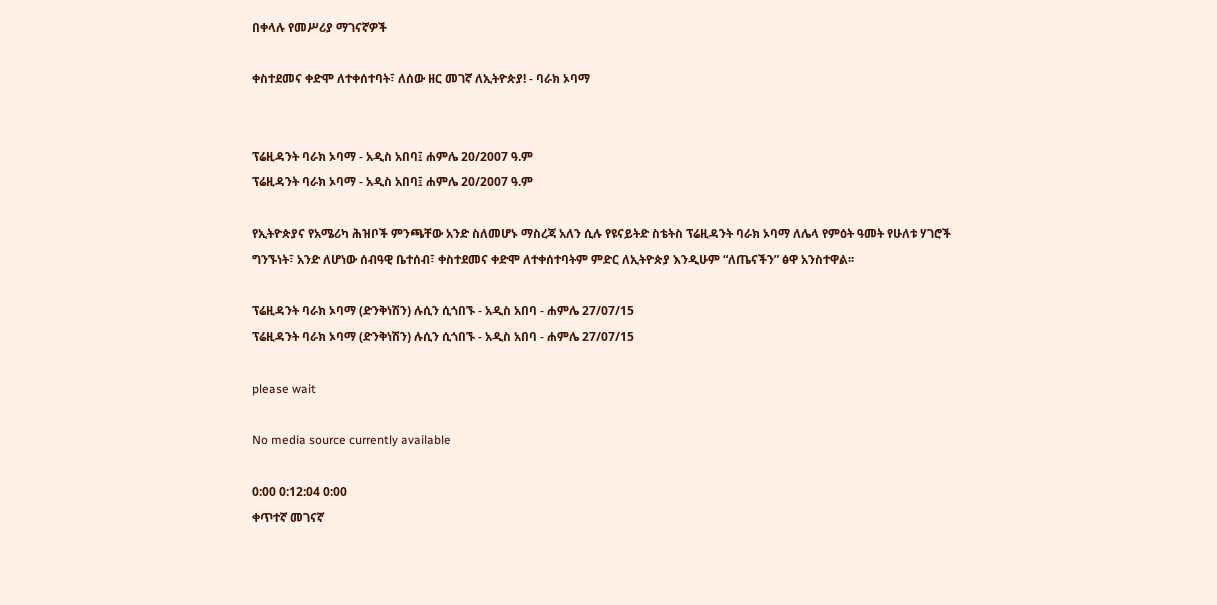በቀላሉ የመሥሪያ ማገናኛዎች

ቀስተደመና ቀድሞ ለተቀሰተባት፣ ለሰው ዘር መገኛ ለኢትዮጵያ! - ባራክ ኦባማ


ፕሬዚዳንት ባራክ ኦባማ - አዲስ አበባ፤ ሐምሌ 20/2007 ዓ.ም
ፕሬዚዳንት ባራክ ኦባማ - አዲስ አበባ፤ ሐምሌ 20/2007 ዓ.ም

የኢትዮጵያና የአሜሪካ ሕዝቦች ምንጫቸው አንድ ስለመሆኑ ማስረጃ አለን ሲሉ የዩናይትድ ስቴትስ ፕሬዚዳንት ባራክ ኦባማ ለሌላ የምዕት ዓመት የሁለቱ ሃገሮች ግንኙነት፣ አንድ ለሆነው ሰብዓዊ ቤተሰብ፣ ቀስተደመና ቀድሞ ለተቀሰተባትም ምድር ለኢትዮጵያ እንዲሁም “ለጤናችን” ፅዋ አንስተዋል፡፡

ፕሬዚዳንት ባራክ ኦባማ (ድንቅነሽን) ሉሲን ሲጎበኙ - አዲስ አበባ - ሐምሌ 27/07/15
ፕሬዚዳንት ባራክ ኦባማ (ድንቅነሽን) ሉሲን ሲጎበኙ - አዲስ አበባ - ሐምሌ 27/07/15

please wait

No media source currently available

0:00 0:12:04 0:00
ቀጥተኛ መገናኛ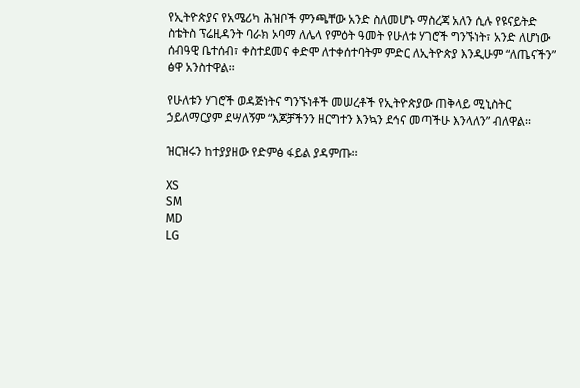የኢትዮጵያና የአሜሪካ ሕዝቦች ምንጫቸው አንድ ስለመሆኑ ማስረጃ አለን ሲሉ የዩናይትድ ስቴትስ ፕሬዚዳንት ባራክ ኦባማ ለሌላ የምዕት ዓመት የሁለቱ ሃገሮች ግንኙነት፣ አንድ ለሆነው ሰብዓዊ ቤተሰብ፣ ቀስተደመና ቀድሞ ለተቀሰተባትም ምድር ለኢትዮጵያ እንዲሁም “ለጤናችን” ፅዋ አንስተዋል፡፡

የሁለቱን ሃገሮች ወዳጅነትና ግንኙነቶች መሠረቶች የኢትዮጵያው ጠቅላይ ሚኒስትር ኃይለማርያም ደሣለኝም “እጆቻችንን ዘርግተን እንኳን ደኅና መጣችሁ እንላለን” ብለዋል፡፡

ዝርዝሩን ከተያያዘው የድምፅ ፋይል ያዳምጡ፡፡

XS
SM
MD
LG